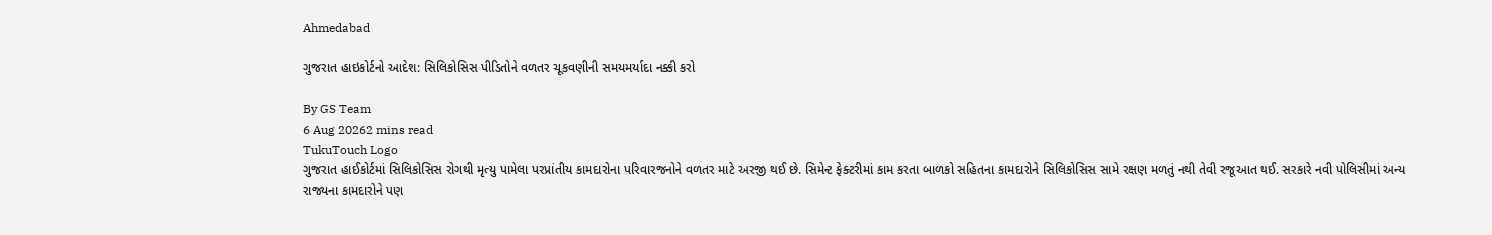Ahmedabad

ગુજરાત હાઇકોર્ટનો આદેશ: સિલિકોસિસ પીડિતોને વળતર ચૂકવણીની સમયમર્યાદા નક્કી કરો

By GS Team
6 Aug 20262 mins read
TukuTouch Logo
ગુજરાત હાઈકોર્ટમાં સિલિકોસિસ રોગથી મૃત્યુ પામેલા પરપ્રાંતીય કામદારોના પરિવારજનોને વળતર માટે અરજી થઈ છે. સિમેન્ટ ફેક્ટરીમાં કામ કરતા બાળકો સહિતના કામદારોને સિલિકોસિસ સામે રક્ષણ મળતું નથી તેવી રજૂઆત થઈ. સરકારે નવી પોલિસીમાં અન્ય રાજ્યના કામદારોને પણ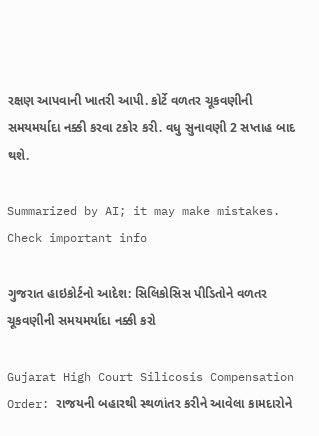રક્ષણ આપવાની ખાતરી આપી. કોર્ટે વળતર ચૂકવણીની સમયમર્યાદા નક્કી કરવા ટકોર કરી. વધુ સુનાવણી 2 સપ્તાહ બાદ થશે.

Summarized by AI; it may make mistakes. Check important info

ગુજરાત હાઇકોર્ટનો આદેશ: સિલિકોસિસ પીડિતોને વળતર ચૂકવણીની સમયમર્યાદા નક્કી કરો

Gujarat High Court Silicosis Compensation Order: રાજયની બહારથી સ્થળાંતર કરીને આવેલા કામદારોને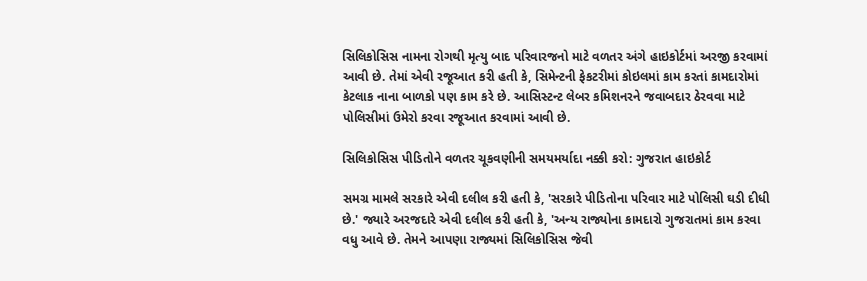સિલિકોસિસ નામના રોગથી મૃત્યુ બાદ પરિવારજનો માટે વળતર અંગે હાઇકોર્ટમાં અરજી કરવામાં આવી છે. તેમાં એવી રજૂઆત કરી હતી કે, સિમેન્ટની ફેકટરીમાં કોઇલમાં કામ કરતાં કામદારોમાં કેટલાક નાના બાળકો પણ કામ કરે છે. આસિસ્ટન્ટ લેબર કમિશનરને જવાબદાર ઠેરવવા માટે પોલિસીમાં ઉમેરો કરવા રજૂઆત કરવામાં આવી છે.

સિલિકોસિસ પીડિતોને વળતર ચૂકવણીની સમયમર્યાદા નક્કી કરો: ગુજરાત હાઇકોર્ટ

સમગ્ર મામલે સરકારે એવી દલીલ કરી હતી કે, 'સરકારે પીડિતોના પરિવાર માટે પોલિસી ઘડી દીધી છે.' જ્યારે અરજદારે એવી દલીલ કરી હતી કે, 'અન્ય રાજ્યોના કામદારો ગુજરાતમાં કામ કરવા વધુ આવે છે. તેમને આપણા રાજ્યમાં સિલિકોસિસ જેવી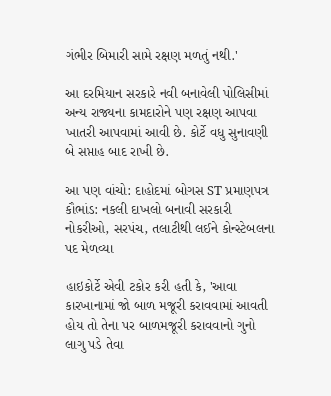ગંભીર બિમારી સામે રક્ષણ મળતું નથી.'

આ દરમિયાન સરકારે નવી બનાવેલી પોલિસીમાં અન્ય રાજ્યના કામદારોને પણ રક્ષણ આપવા ખાતરી આપવામાં આવી છે. કોર્ટે વધુ સુનાવણી બે સપ્તાહ બાદ રાખી છે.

આ પણ વાંચો: દાહોદમાં બોગસ ST પ્રમાણપત્ર કૌભાંડ: નકલી દાખલો બનાવી સરકારી નોકરીઓ, સરપંચ, તલાટીથી લઈને કોન્સ્ટેબલના પદ મેળવ્યા

હાઇકોર્ટે એવી ટકોર કરી હતી કે, 'આવા કારખાનામાં જો બાળ મજૂરી કરાવવામાં આવતી હોય તો તેના પર બાળમજૂરી કરાવવાનો ગુનો લાગુ પડે તેવા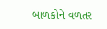બાળકોને વળતર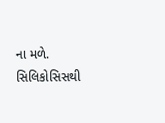ના મળે. સિલિકોસિસથી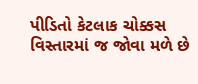પીડિતો કેટલાક ચોક્કસ વિસ્તારમાં જ જોવા મળે છે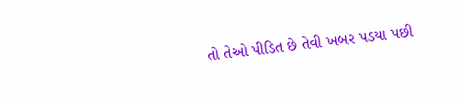તો તેઓ પીડિત છે તેવી ખબર પડયા પછી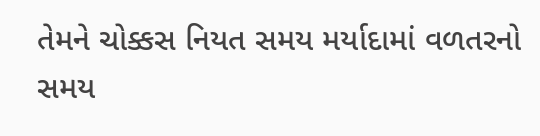તેમને ચોક્કસ નિયત સમય મર્યાદામાં વળતરનો સમય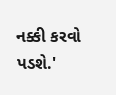નક્કી કરવો પડશે.'